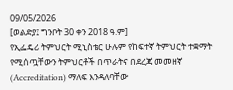09/05/2026
[ወልድያ፤ ግንቦት 30 ቀን 2018 ዓ.ም]
የኢፌዴሪ ትምህርት ሚኒስቴር ሁሉም የከፍተኛ ትምህርት ተቋማት የሚሰጧቸውን ትምህርቶች በጥራትና በደረጃ መመዘኛ (Accreditation) ማለፍ እንዳለባቸው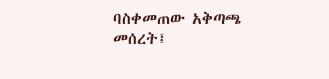ባስቀመጠው አቅጣጫ መሰረት፤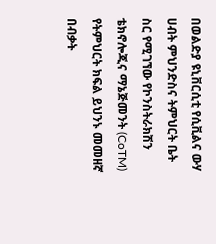በወልድያ ዩኒቨርሲቲ የሲቪልና ውሃ ሀብት ምህንድስና ትምህርት ቤት ስር የሚገኘው የኮንስትራክሽን ቴክኖሎጂና ማኔጅመንት (CoTM) የትምህርት ክፍል ይህንኑ መመዘኛ በብቃት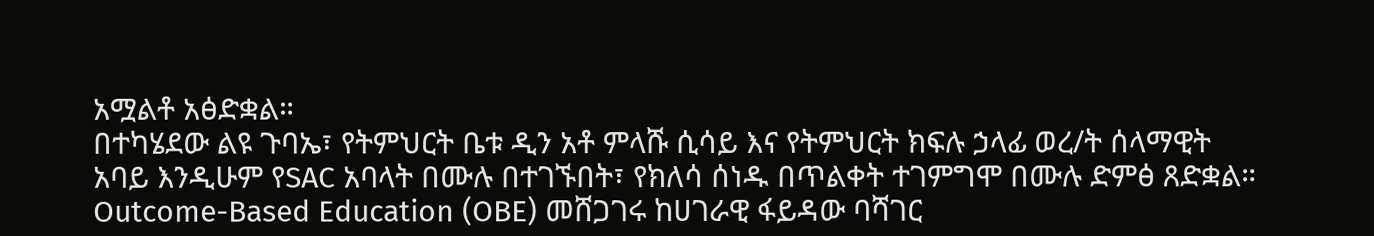አሟልቶ አፅድቋል።
በተካሄደው ልዩ ጉባኤ፣ የትምህርት ቤቱ ዲን አቶ ምላሹ ሲሳይ እና የትምህርት ክፍሉ ኃላፊ ወረ/ት ሰላማዊት አባይ እንዲሁም የSAC አባላት በሙሉ በተገኙበት፣ የክለሳ ሰነዱ በጥልቀት ተገምግሞ በሙሉ ድምፅ ጸድቋል።
Outcome-Based Education (OBE) መሸጋገሩ ከሀገራዊ ፋይዳው ባሻገር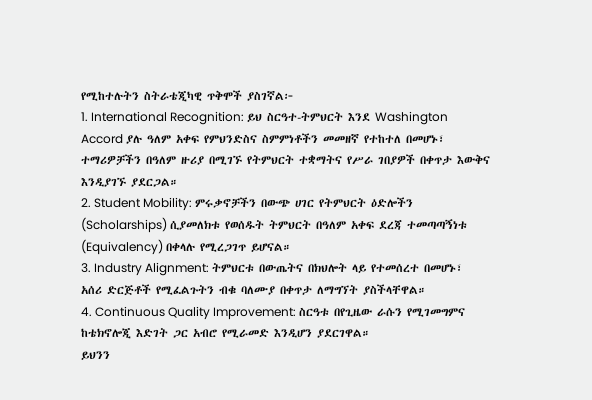የሚከተሉትን ስትራቴጂካዊ ጥቅሞች ያስገኛል፦
1. International Recognition: ይህ ስርዓተ-ትምህርት እንደ Washington Accord ያሉ ዓለም አቀፍ የምህንድስና ስምምነቶችን መመዘኛ የተከተለ በመሆኑ፣ ተማሪዎቻችን በዓለም ዙሪያ በሚገኙ የትምህርት ተቋማትና የሥራ ገበያዎች በቀጥታ እውቅና እንዲያገኙ ያደርጋል።
2. Student Mobility: ምሩቃኖቻችን በውጭ ሀገር የትምህርት ዕድሎችን (Scholarships) ሲያመለክቱ የወሰዱት ትምህርት በዓለም አቀፍ ደረጃ ተመጣጣኝነቱ (Equivalency) በቀላሉ የሚረጋገጥ ይሆናል።
3. Industry Alignment: ትምህርቱ በውጤትና በክህሎት ላይ የተመሰረተ በመሆኑ፣ አሰሪ ድርጅቶች የሚፈልጉትን ብቁ ባለሙያ በቀጥታ ለማግኘት ያስችላቸዋል።
4. Continuous Quality Improvement: ስርዓቱ በየጊዜው ራሱን የሚገመግምና ከቴክኖሎጂ እድገት ጋር አብሮ የሚራመድ እንዲሆን ያደርገዋል።
ይህንን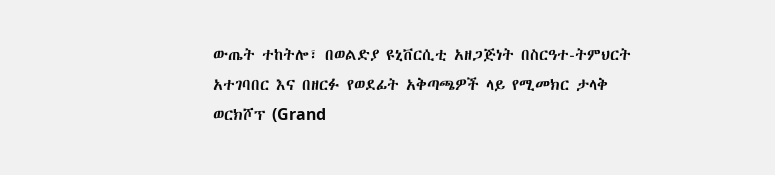ውጤት ተከትሎ፣ በወልድያ ዩኒቨርሲቲ አዘጋጅነት በስርዓተ-ትምህርት አተገባበር እና በዘርፉ የወደፊት አቅጣጫዎች ላይ የሚመክር ታላቅ ወርክሾፕ (Grand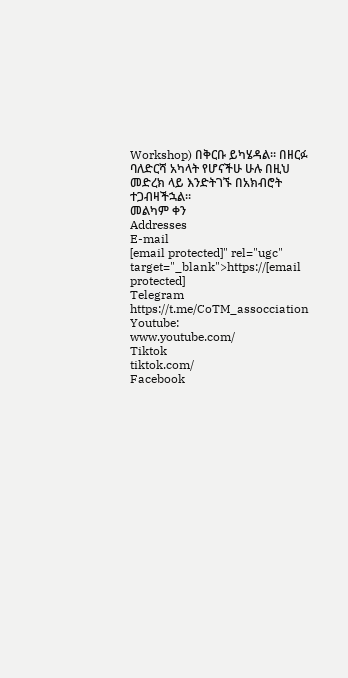Workshop) በቅርቡ ይካሄዳል። በዘርፉ ባለድርሻ አካላት የሆናችሁ ሁሉ በዚህ መድረክ ላይ እንድትገኙ በአክብሮት ተጋብዛችኋል።
መልካም ቀን
Addresses
E-mail
[email protected]" rel="ugc" target="_blank">https://[email protected]
Telegram
https://t.me/CoTM_assocciation
Youtube:
www.youtube.com/
Tiktok
tiktok.com/
Facebook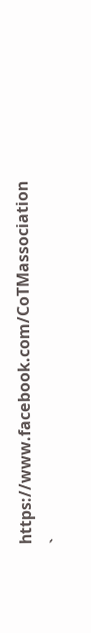https://www.facebook.com/CoTMassociation
`